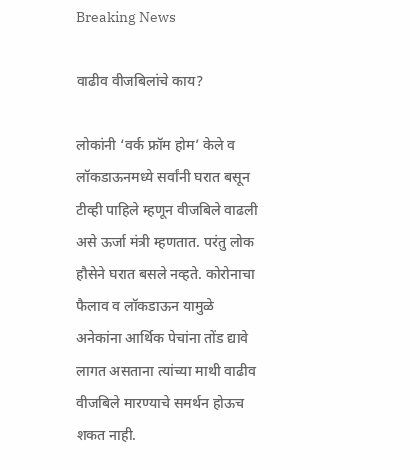Breaking News

वाढीव वीजबिलांचे काय?

लोकांनी ‘वर्क फ्रॉम होम’ केले व लॉकडाऊनमध्ये सर्वांनी घरात बसून टीव्ही पाहिले म्हणून वीजबिले वाढली असे ऊर्जा मंत्री म्हणतात. परंतु लोक हौसेने घरात बसले नव्हते. कोरोनाचा फैलाव व लॉकडाऊन यामुळे अनेकांना आर्थिक पेचांना तोंड द्यावे लागत असताना त्यांच्या माथी वाढीव वीजबिले मारण्याचे समर्थन होऊच शकत नाही.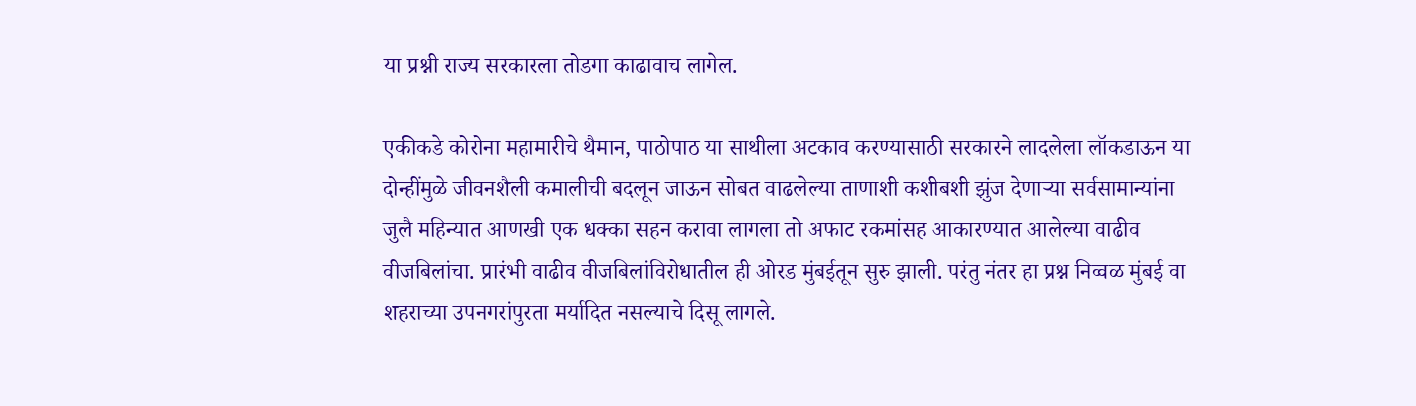या प्रश्नी राज्य सरकारला तोडगा काढावाच लागेल.

एकीकडे कोरोना महामारीचे थैमान, पाठोपाठ या साथीला अटकाव करण्यासाठी सरकारने लादलेला लॉकडाऊन या दोन्हींमुळे जीवनशैली कमालीची बदलून जाऊन सोबत वाढलेल्या ताणाशी कशीबशी झुंज देणार्‍या सर्वसामान्यांना जुलै महिन्यात आणखी एक धक्का सहन करावा लागला तो अफाट रकमांसह आकारण्यात आलेल्या वाढीव वीजबिलांचा. प्रारंभी वाढीव वीजबिलांविरोधातील ही ओरड मुंबईतून सुरु झाली. परंतु नंतर हा प्रश्न निव्वळ मुंबई वा शहराच्या उपनगरांपुरता मर्यादित नसल्याचे दिसू लागले.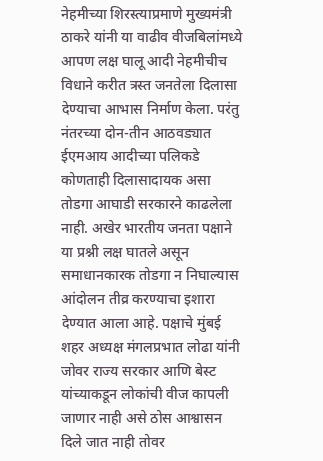नेहमीच्या शिरस्त्याप्रमाणे मुख्यमंत्री ठाकरे यांनी या वाढीव वीजबिलांमध्ये आपण लक्ष घालू आदी नेहमीचीच विधाने करीत त्रस्त जनतेला दिलासा देण्याचा आभास निर्माण केला. परंतु नंतरच्या दोन-तीन आठवड्यात ईएमआय आदीच्या पलिकडे कोणताही दिलासादायक असा तोडगा आघाडी सरकारने काढलेला नाही. अखेर भारतीय जनता पक्षाने या प्रश्नी लक्ष घातले असून समाधानकारक तोडगा न निघाल्यास आंदोलन तीव्र करण्याचा इशारा देण्यात आला आहे. पक्षाचे मुंबई शहर अध्यक्ष मंगलप्रभात लोढा यांनी जोवर राज्य सरकार आणि बेस्ट यांच्याकडून लोकांची वीज कापली जाणार नाही असे ठोस आश्वासन दिले जात नाही तोवर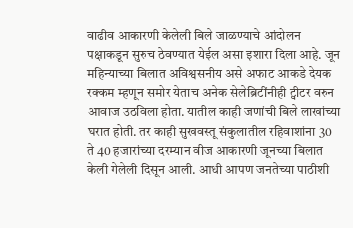वाढीव आकारणी केलेली बिले जाळण्याचे आंदोलन पक्षाकडून सुरुच ठेवण्यात येईल असा इशारा दिला आहे. जून महिन्याच्या बिलात अविश्वसनीय असे अफाट आकडे देयक रक्कम म्हणून समोर येताच अनेक सेलेब्रिटींनीही ट्वीटर वरुन आवाज उठविला होता. यातील काही जणांची बिले लाखांच्या घरात होती. तर काही सुखवस्तू संकुलातील रहिवाशांना 30 ते 40 हजारांच्या दरम्यान वीज आकारणी जूनच्या बिलात केली गेलेली दिसून आली. आधी आपण जनतेच्या पाठीशी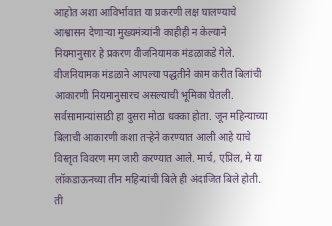आहोत अशा आविर्भावात या प्रकरणी लक्ष घालण्याचे आश्वासन देणार्‍या मुख्यमंत्र्यांनी काहीही न केल्याने नियमानुसार हे प्रकरण वीजनियामक मंडळाकडे गेले. वीजनियामक मंडळाने आपल्या पद्धतीने काम करीत बिलांची आकारणी नियमानुसारच असल्याची भूमिका घेतली. सर्वसामान्यांसाठी हा दुसरा मोठा धक्का होता. जून महिन्याच्या बिलाची आकारणी कशा तर्‍हेने करण्यात आली आहे याचे विस्तृत विवरण मग जारी करण्यात आले. मार्च, एप्रिल, मे या लॉकडाऊनच्या तीन महिन्यांची बिले ही अंदाजित बिले होती. ती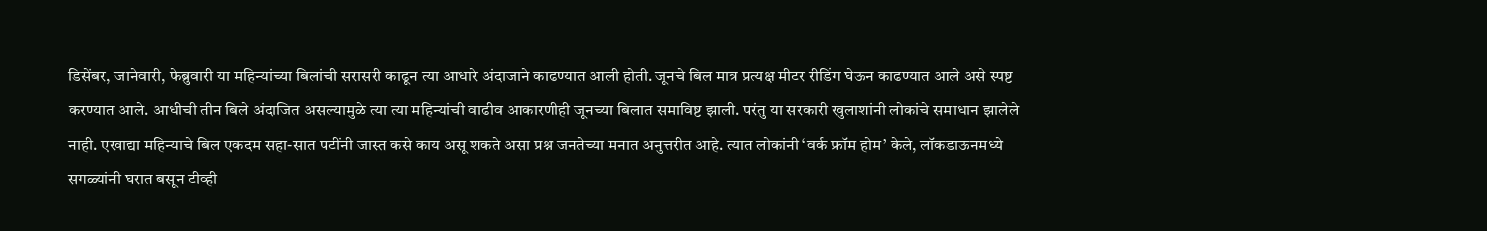डिसेंबर, जानेवारी, फेब्रुवारी या महिन्यांच्या बिलांची सरासरी काढून त्या आधारे अंदाजाने काढण्यात आली होती. जूनचे बिल मात्र प्रत्यक्ष मीटर रीडिंग घेऊन काढण्यात आले असे स्पष्ट करण्यात आले. आधीची तीन बिले अंदाजित असल्यामुळे त्या त्या महिन्यांची वाढीव आकारणीही जूनच्या बिलात समाविष्ट झाली. परंतु या सरकारी खुलाशांनी लोकांचे समाधान झालेले नाही. एखाद्या महिन्याचे बिल एकदम सहा-सात पटींनी जास्त कसे काय असू शकते असा प्रश्न जनतेच्या मनात अनुत्तरीत आहे. त्यात लोकांनी ‘वर्क फ्रॉम होम’ केले, लॉकडाऊनमध्ये सगळ्यांनी घरात बसून टीव्ही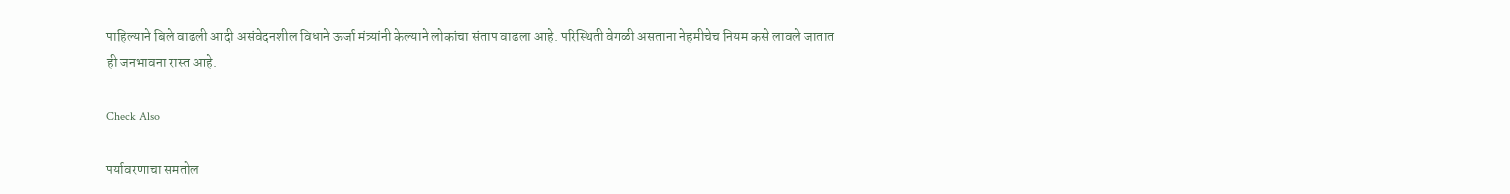पाहिल्याने बिले वाढली आदी असंवेदनशील विधाने ऊर्जा मंत्र्यांनी केल्याने लोकांचा संताप वाढला आहे. परिस्थिती वेगळी असताना नेहमीचेच नियम कसे लावले जातात ही जनभावना रास्त आहे.

Check Also

पर्यावरणाचा समतोल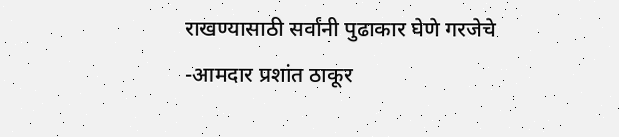राखण्यासाठी सर्वांनी पुढाकार घेणे गरजेचे -आमदार प्रशांत ठाकूर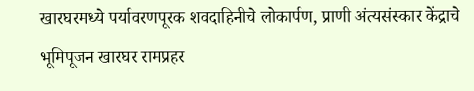खारघरमध्ये पर्यावरणपूरक शवदाहिनीचे लोकार्पण, प्राणी अंत्यसंस्कार केंद्राचे भूमिपूजन खारघर रामप्रहर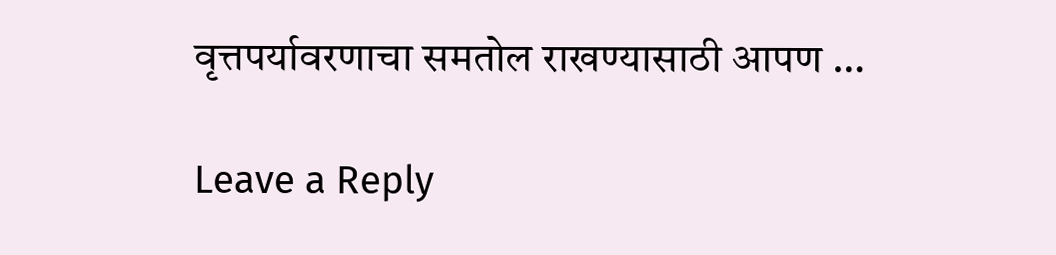वृत्तपर्यावरणाचा समतोल राखण्यासाठी आपण …

Leave a Reply